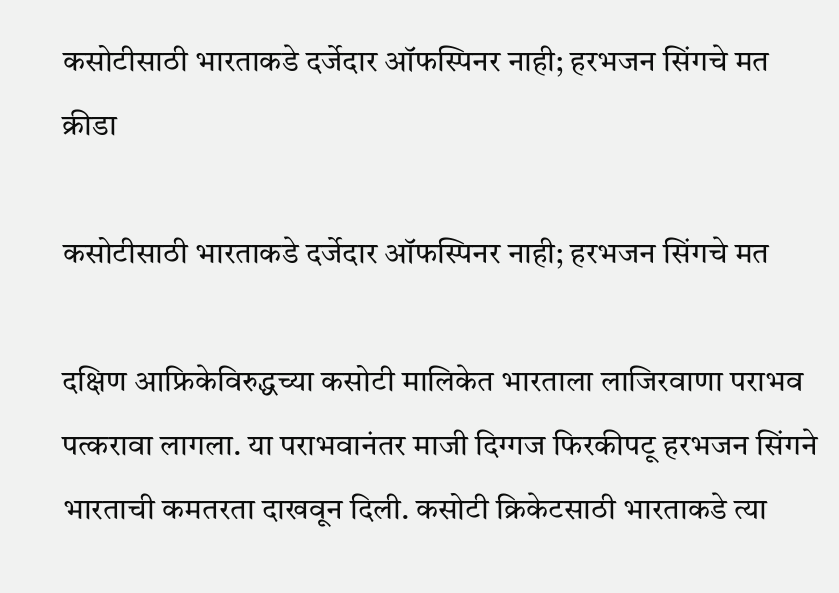कसोटीसाठी भारताकडे दर्जेदार ऑफस्पिनर नाही; हरभजन सिंगचे मत
क्रीडा

कसोटीसाठी भारताकडे दर्जेदार ऑफस्पिनर नाही; हरभजन सिंगचे मत

दक्षिण आफ्रिकेविरुद्धच्या कसोटी मालिकेत भारताला लाजिरवाणा पराभव पत्करावा लागला. या पराभवानंतर माजी दिग्गज फिरकीपटू हरभजन सिंगने भारताची कमतरता दाखवून दिली. कसोटी क्रिकेटसाठी भारताकडे त्या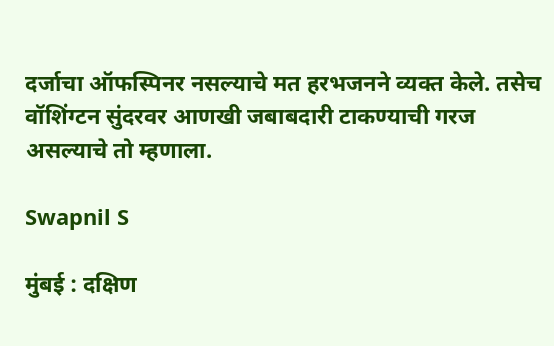दर्जाचा ऑफस्पिनर नसल्याचे मत हरभजनने व्यक्त केले. तसेच वॉशिंग्टन सुंदरवर आणखी जबाबदारी टाकण्याची गरज असल्याचे तो म्हणाला.

Swapnil S

मुंबई : दक्षिण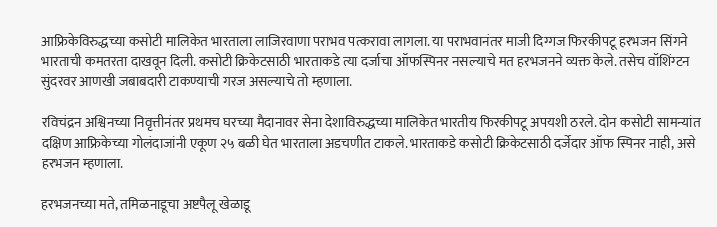आफ्रिकेविरुद्धच्या कसोटी मालिकेत भारताला लाजिरवाणा पराभव पत्करावा लागला. या पराभवानंतर माजी दिग्गज फिरकीपटू हरभजन सिंगने भारताची कमतरता दाखवून दिली. कसोटी क्रिकेटसाठी भारताकडे त्या दर्जाचा ऑफस्पिनर नसल्याचे मत हरभजनने व्यक्त केले. तसेच वॉशिंग्टन सुंदरवर आणखी जबाबदारी टाकण्याची गरज असल्याचे तो म्हणाला.

रविचंद्रन अश्विनच्या निवृत्तीनंतर प्रथमच घरच्या मैदानावर सेना देशाविरुद्धच्या मालिकेत भारतीय फिरकीपटू अपयशी ठरले. दोन कसोटी सामन्यांत दक्षिण आफ्रिकेच्या गोलंदाजांनी एकूण २५ बळी घेत भारताला अडचणीत टाकले. भारताकडे कसोटी क्रिकेटसाठी दर्जेदार ऑफ स्पिनर नाही, असे हरभजन म्हणाला.

हरभजनच्या मते, तमिळनाडूचा अष्टपैलू खेळाडू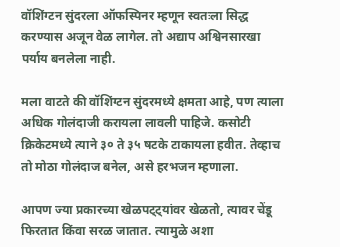वॉशिंग्टन सुंदरला ऑफस्पिनर म्हणून स्वतःला सिद्ध करण्यास अजून वेळ लागेल. तो अद्याप अश्विनसारखा पर्याय बनलेला नाही.

मला वाटते की वॉशिंग्टन सुंदरमध्ये क्षमता आहे, पण त्याला अधिक गोलंदाजी करायला लावली पाहिजे. कसोटी क्रिकेटमध्ये त्याने ३० ते ३५ षटके टाकायला हवीत. तेव्हाच तो मोठा गोलंदाज बनेल, असे हरभजन म्हणाला.

आपण ज्या प्रकारच्या खेळपट्ट्यांवर खेळतो, त्यावर चेंडू फिरतात किंवा सरळ जातात. त्यामुळे अशा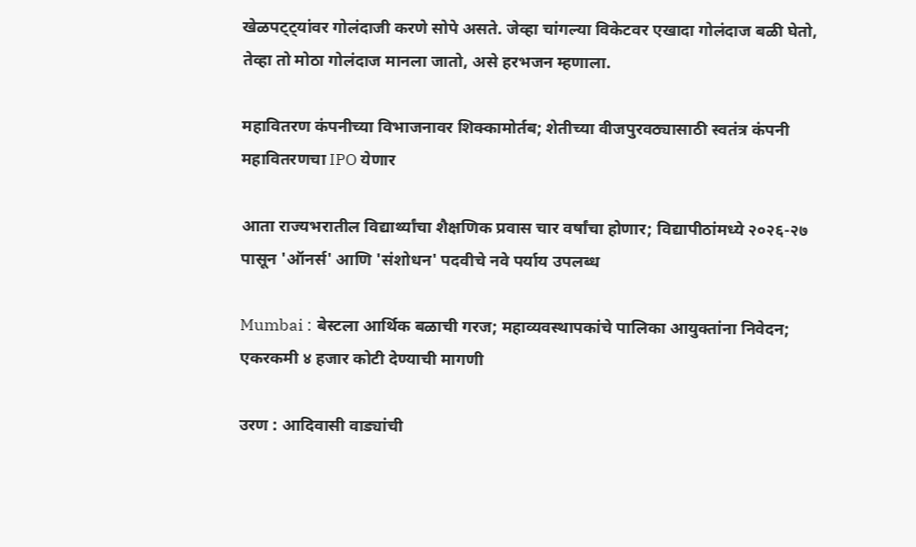खेळपट्ट्यांवर गोलंदाजी करणे सोपे असते. जेव्हा चांगल्या विकेटवर एखादा गोलंदाज बळी घेतो, तेव्हा तो मोठा गोलंदाज मानला जातो, असे हरभजन म्हणाला.

महावितरण कंपनीच्या विभाजनावर शिक्कामोर्तब; शेतीच्या वीजपुरवठ्यासाठी स्वतंत्र कंपनी महावितरणचा IPO येणार

आता राज्यभरातील विद्यार्थ्यांचा शैक्षणिक प्रवास चार वर्षांचा होणार; विद्यापीठांमध्ये २०२६-२७ पासून 'ऑनर्स' आणि 'संशोधन' पदवीचे नवे पर्याय उपलब्ध

Mumbai : बेस्टला आर्थिक बळाची गरज; महाव्यवस्थापकांचे पालिका आयुक्तांना निवेदन; एकरकमी ४ हजार कोटी देण्याची मागणी

उरण : आदिवासी वाड्यांची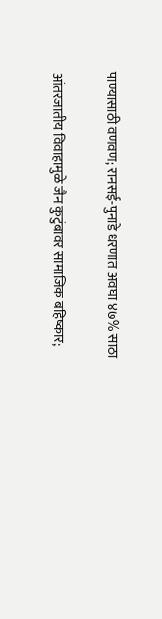पाण्यासाठी वणवण; रानसई-पुनाडे धरणात अवघा ४७% साठा

आंतरजातीय विवाहामुळे जैन कुटुंबावर सामाजिक बहिष्कार;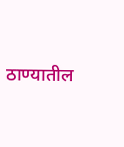ठाण्यातील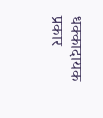धक्कादायक प्रकार